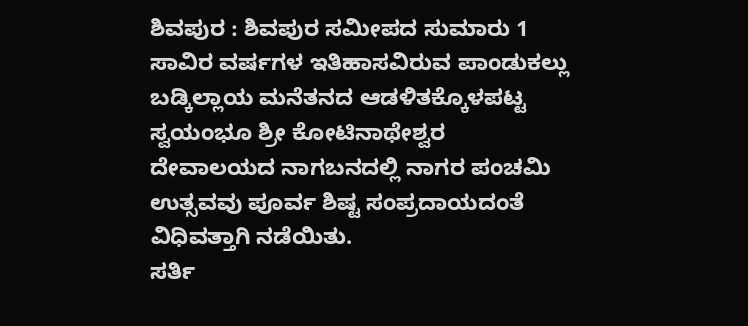ಶಿವಪುರ : ಶಿವಪುರ ಸಮೀಪದ ಸುಮಾರು 1 ಸಾವಿರ ವರ್ಷಗಳ ಇತಿಹಾಸವಿರುವ ಪಾಂಡುಕಲ್ಲು ಬಡ್ಕಿಲ್ಲಾಯ ಮನೆತನದ ಆಡಳಿತಕ್ಕೊಳಪಟ್ಟ ಸ್ವಯಂಭೂ ಶ್ರೀ ಕೋಟಿನಾಥೇಶ್ವರ ದೇವಾಲಯದ ನಾಗಬನದಲ್ಲಿ ನಾಗರ ಪಂಚಮಿ ಉತ್ಸವವು ಪೂರ್ವ ಶಿಷ್ಟ ಸಂಪ್ರದಾಯದಂತೆ ವಿಧಿವತ್ತಾಗಿ ನಡೆಯಿತು.
ಸರ್ತಿ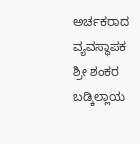ಅರ್ಚಕರಾದ ವ್ಯವಸ್ಥಾಪಕ ಶ್ರೀ ಶಂಕರ ಬಡ್ಕಿಲ್ಲಾಯ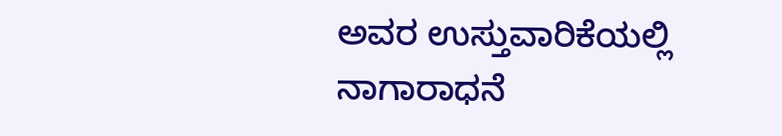ಅವರ ಉಸ್ತುವಾರಿಕೆಯಲ್ಲಿ ನಾಗಾರಾಧನೆ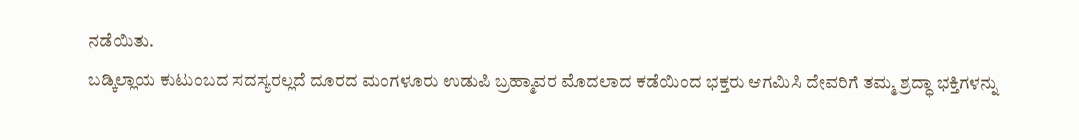ನಡೆಯಿತು.
ಬಡ್ಕಿಲ್ಲಾಯ ಕುಟುಂಬದ ಸದಸ್ಯರಲ್ಲದೆ ದೂರದ ಮಂಗಳೂರು ಉಡುಪಿ ಬ್ರಹ್ಮಾವರ ಮೊದಲಾದ ಕಡೆಯಿಂದ ಭಕ್ತರು ಆಗಮಿಸಿ ದೇವರಿಗೆ ತಮ್ಮ ಶ್ರದ್ಧಾ ಭಕ್ತಿಗಳನ್ನು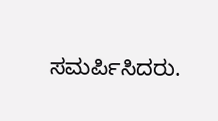ಸಮರ್ಪಿಸಿದರು.